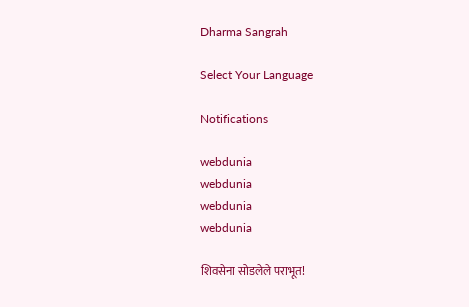Dharma Sangrah

Select Your Language

Notifications

webdunia
webdunia
webdunia
webdunia

शिवसेना सोडलेले पराभूत!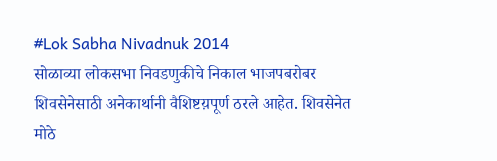#Lok Sabha Nivadnuk 2014
सोळाव्या लोकसभा निवडणुकीचे निकाल भाजपबरोबर शिवसेनेसाठी अनेकार्थानी वैशिष्टय़पूर्ण ठरले आहेत. शिवसेनेत मोठे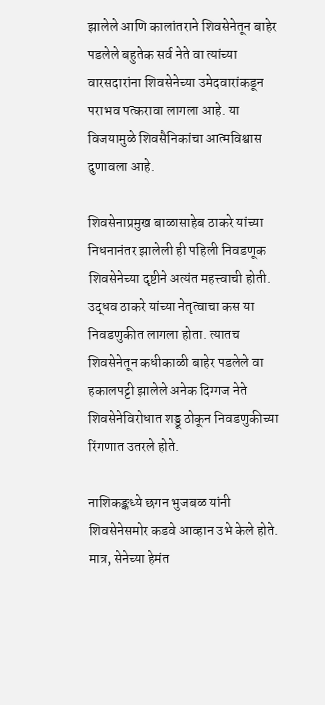झालेले आणि कालांतराने शिवसेनेतून बाहेर पडलेले बहुतेक सर्व नेते वा त्यांच्या वारसदारांना शिवसेनेच्या उमेदवारांकडून पराभव पत्करावा लागला आहे. या विजयामुळे शिवसैनिकांचा आत्मविश्वास दुणावला आहे.

शिवसेनाप्रमुख बाळासाहेब ठाकरे यांच्या निधनानंतर झालेली ही पहिली निवडणूक शिवसेनेच्या दृष्टीने अत्यंत महत्त्वाची होती. उद्धव ठाकरे यांच्या नेतृत्वाचा कस या निवडणुकीत लागला होता. त्यातच शिवसेनेतून कधीकाळी बाहेर पडलेले वा हकालपट्टी झालेले अनेक दिग्गज नेते शिवसेनेविरोधात शड्डू ठोकून निवडणुकीच्या रिंगणात उतरले होते.

नाशिकङ्कध्ये छगन भुजबळ यांनी शिवसेनेसमोर कडवे आव्हान उभे केले होते. मात्र, सेनेच्या हेमंत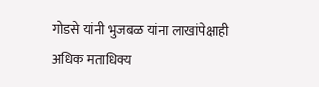गोडसे यांनी भुजबळ यांना लाखांपेक्षाही अधिक मताधिक्य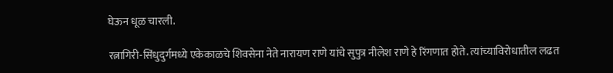घेऊन धूळ चारली.

रत्नागिरी-सिंधुदुर्गमध्ये एकेकाळचे शिवसेना नेते नारायण राणे यांचे सुपुत्र नीलेश राणे हे रिंगणात होते. त्यांच्याविरोधातील लढत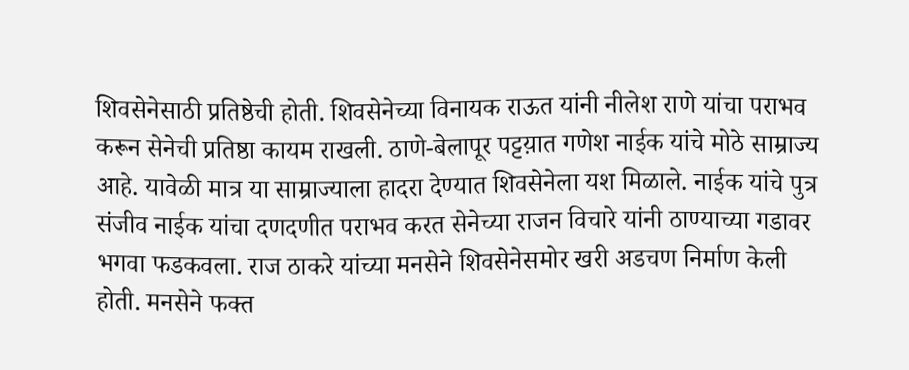शिवसेनेसाठी प्रतिष्ठेची होती. शिवसेनेच्या विनायक राऊत यांनी नीलेश राणे यांचा पराभव करून सेनेची प्रतिष्ठा कायम राखली. ठाणे-बेलापूर पट्टय़ात गणेश नाईक यांचे मोठे साम्राज्य आहे. यावेळी मात्र या साम्राज्याला हादरा देण्यात शिवसेनेला यश मिळाले. नाईक यांचे पुत्र संजीव नाईक यांचा दणदणीत पराभव करत सेनेच्या राजन विचारे यांनी ठाण्याच्या गडावर भगवा फडकवला. राज ठाकरे यांच्या मनसेने शिवसेनेसमोर खरी अडचण निर्माण केली होती. मनसेने फक्त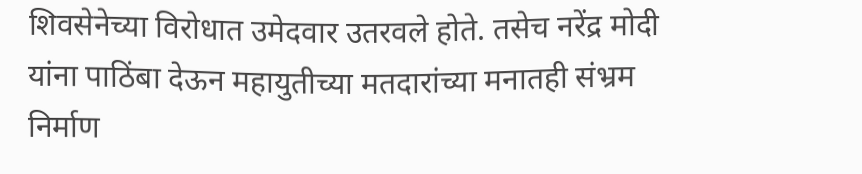शिवसेनेच्या विरोधात उमेदवार उतरवले होते. तसेच नरेंद्र मोदी यांना पाठिंबा देऊन महायुतीच्या मतदारांच्या मनातही संभ्रम निर्माण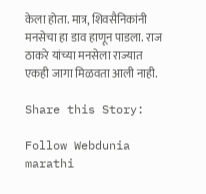केला होता. मात्र, शिवसैनिकांनी मनसेचा हा डाव हाणून पाडला. राज ठाकरे यांच्या मनसेला राज्यात एकही जागा मिळवता आली नाही.

Share this Story:

Follow Webdunia marathi